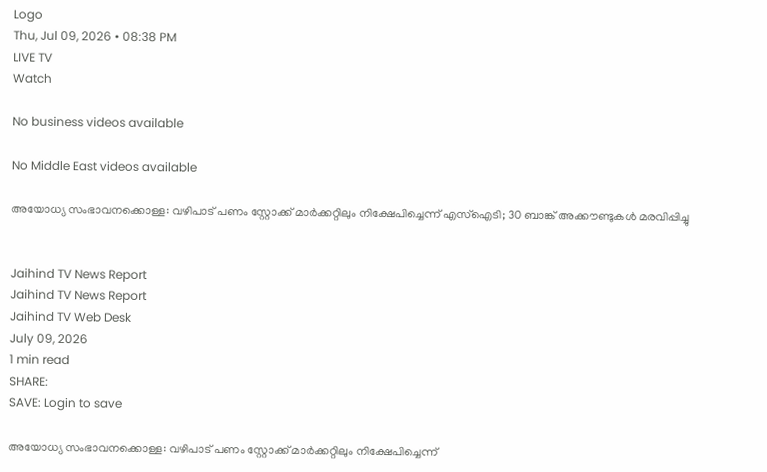Logo
Thu, Jul 09, 2026 • 08:38 PM
LIVE TV
Watch

No business videos available

No Middle East videos available

അയോധ്യ സംഭാവനക്കൊള്ള: വഴിപാട് പണം സ്റ്റോക്ക് മാര്‍ക്കറ്റിലും നിക്ഷേപിച്ചെന്ന് എസ്‌ഐടി; 30 ബാങ്ക് അക്കൗണ്ടുകള്‍ മരവിപ്പിച്ചു


Jaihind TV News Report
Jaihind TV News Report
Jaihind TV Web Desk
July 09, 2026
1 min read
SHARE:
SAVE: Login to save

അയോധ്യ സംഭാവനക്കൊള്ള: വഴിപാട് പണം സ്റ്റോക്ക് മാര്‍ക്കറ്റിലും നിക്ഷേപിച്ചെന്ന്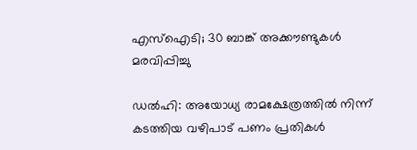എസ്‌ഐടി; 30 ബാങ്ക് അക്കൗണ്ടുകള്‍ മരവിപ്പിച്ചു

ഡല്‍ഹി: അയോധ്യ രാമക്ഷേത്രത്തില്‍ നിന്ന് കടത്തിയ വഴിപാട് പണം പ്രതികള്‍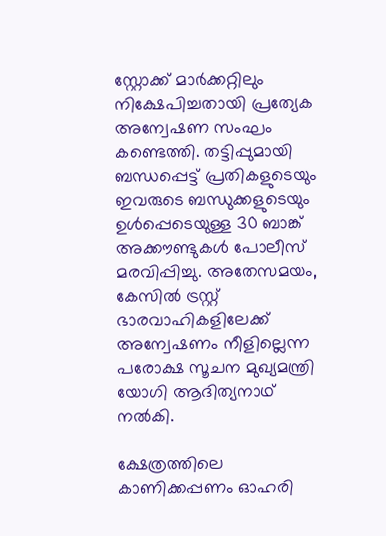സ്റ്റോക്ക് മാര്‍ക്കറ്റിലും നിക്ഷേപിച്ചതായി പ്രത്യേക അന്വേഷണ സംഘം  കണ്ടെത്തി. തട്ടിപ്പുമായി ബന്ധപ്പെട്ട് പ്രതികളുടെയും ഇവരുടെ ബന്ധുക്കളുടെയും ഉള്‍പ്പെടെയുള്ള 30 ബാങ്ക് അക്കൗണ്ടുകള്‍ പോലീസ് മരവിപ്പിച്ചു. അതേസമയം, കേസില്‍ ട്രസ്റ്റ് ഭാരവാഹികളിലേക്ക് അന്വേഷണം നീളില്ലെന്ന പരോക്ഷ സൂചന മുഖ്യമന്ത്രി യോഗി ആദിത്യനാഥ് നല്‍കി.

ക്ഷേത്രത്തിലെ കാണിക്കപ്പണം ഓഹരി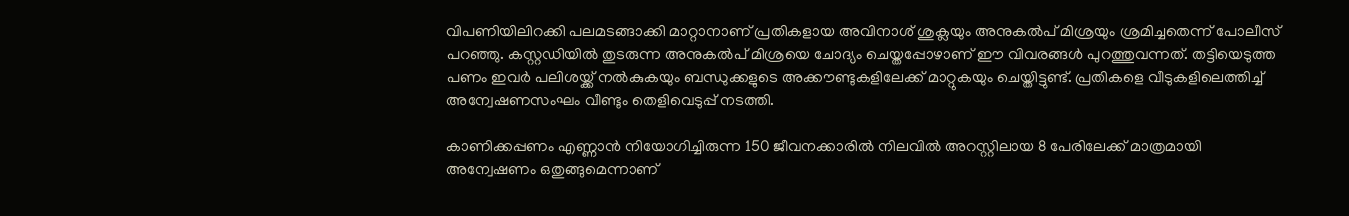വിപണിയിലിറക്കി പലമടങ്ങാക്കി മാറ്റാനാണ് പ്രതികളായ അവിനാശ് ശുക്ലയും അനുകല്‍പ് മിശ്രയും ശ്രമിച്ചതെന്ന് പോലീസ് പറഞ്ഞു. കസ്റ്റഡിയില്‍ തുടരുന്ന അനുകല്‍പ് മിശ്രയെ ചോദ്യം ചെയ്തപ്പോഴാണ് ഈ വിവരങ്ങള്‍ പുറത്തുവന്നത്. തട്ടിയെടുത്ത പണം ഇവര്‍ പലിശയ്ക്ക് നല്‍കുകയും ബന്ധുക്കളുടെ അക്കൗണ്ടുകളിലേക്ക് മാറ്റുകയും ചെയ്തിട്ടുണ്ട്. പ്രതികളെ വീടുകളിലെത്തിച്ച് അന്വേഷണസംഘം വീണ്ടും തെളിവെടുപ്പ് നടത്തി.

കാണിക്കപ്പണം എണ്ണാന്‍ നിയോഗിച്ചിരുന്ന 150 ജീവനക്കാരില്‍ നിലവില്‍ അറസ്റ്റിലായ 8 പേരിലേക്ക് മാത്രമായി അന്വേഷണം ഒതുങ്ങുമെന്നാണ്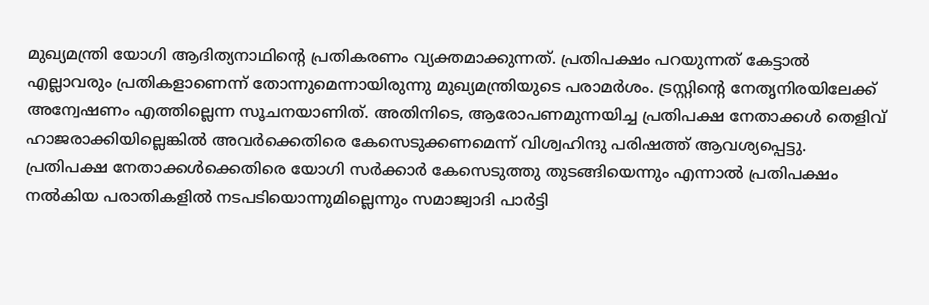മുഖ്യമന്ത്രി യോഗി ആദിത്യനാഥിന്റെ പ്രതികരണം വ്യക്തമാക്കുന്നത്. പ്രതിപക്ഷം പറയുന്നത് കേട്ടാല്‍ എല്ലാവരും പ്രതികളാണെന്ന് തോന്നുമെന്നായിരുന്നു മുഖ്യമന്ത്രിയുടെ പരാമര്‍ശം. ട്രസ്റ്റിന്റെ നേതൃനിരയിലേക്ക് അന്വേഷണം എത്തില്ലെന്ന സൂചനയാണിത്. അതിനിടെ, ആരോപണമുന്നയിച്ച പ്രതിപക്ഷ നേതാക്കള്‍ തെളിവ് ഹാജരാക്കിയില്ലെങ്കില്‍ അവര്‍ക്കെതിരെ കേസെടുക്കണമെന്ന് വിശ്വഹിന്ദു പരിഷത്ത് ആവശ്യപ്പെട്ടു. പ്രതിപക്ഷ നേതാക്കള്‍ക്കെതിരെ യോഗി സര്‍ക്കാര്‍ കേസെടുത്തു തുടങ്ങിയെന്നും എന്നാല്‍ പ്രതിപക്ഷം നല്‍കിയ പരാതികളില്‍ നടപടിയൊന്നുമില്ലെന്നും സമാജ്വാദി പാര്‍ട്ടി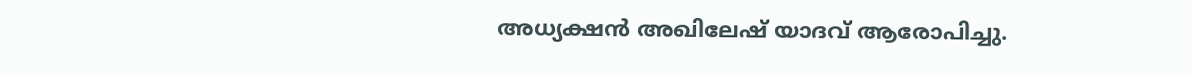അധ്യക്ഷന്‍ അഖിലേഷ് യാദവ് ആരോപിച്ചു.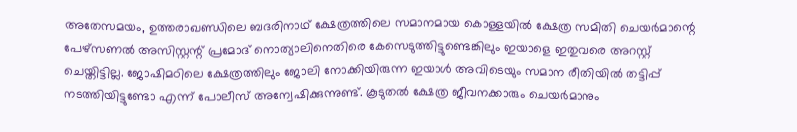അതേസമയം, ഉത്തരാഖണ്ഡിലെ ബദരിനാഥ് ക്ഷേത്രത്തിലെ സമാനമായ കൊള്ളയില്‍ ക്ഷേത്ര സമിതി ചെയര്‍മാന്റെ പേഴ്‌സണല്‍ അസിസ്റ്റന്റ് പ്രമോദ് നൊത്യാലിനെതിരെ കേസെടുത്തിട്ടുണ്ടെങ്കിലും ഇയാളെ ഇതുവരെ അറസ്റ്റ് ചെയ്തിട്ടില്ല. ജോഷിമഠിലെ ക്ഷേത്രത്തിലും ജോലി നോക്കിയിരുന്ന ഇയാള്‍ അവിടെയും സമാന രീതിയില്‍ തട്ടിപ്പ് നടത്തിയിട്ടുണ്ടോ എന്ന് പോലീസ് അന്വേഷിക്കുന്നുണ്ട്. കൂടുതല്‍ ക്ഷേത്ര ജീവനക്കാരും ചെയര്‍മാനും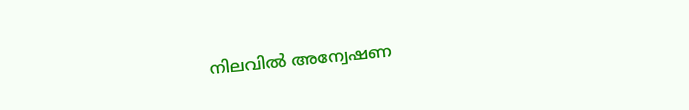നിലവില്‍ അന്വേഷണ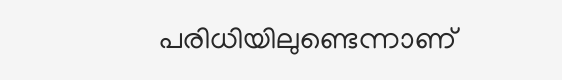പരിധിയിലുണ്ടെന്നാണ്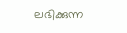ലഭിക്കുന്ന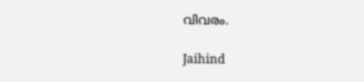വിവരം.

Jaihind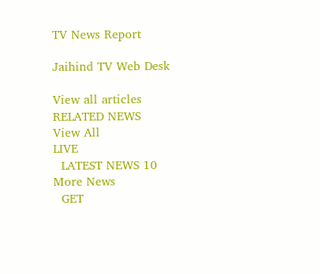TV News Report

Jaihind TV Web Desk

View all articles
RELATED NEWS
View All
LIVE
  LATEST NEWS 10
More News
  GET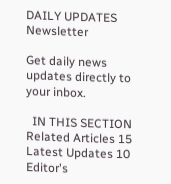DAILY UPDATES
Newsletter

Get daily news updates directly to your inbox.

  IN THIS SECTION
Related Articles 15
Latest Updates 10
Editor's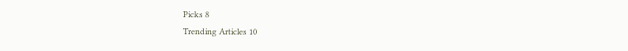Picks 8
Trending Articles 10